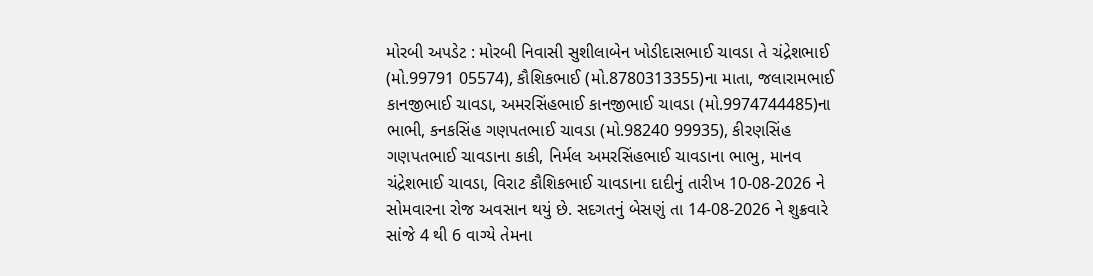મોરબી અપડેટ : મોરબી નિવાસી સુશીલાબેન ખોડીદાસભાઈ ચાવડા તે ચંદ્રેશભાઈ (મો.99791 05574), કૌશિકભાઈ (મો.8780313355)ના માતા, જલારામભાઈ કાનજીભાઈ ચાવડા, અમરસિંહભાઈ કાનજીભાઈ ચાવડા (મો.9974744485)ના ભાભી, કનકસિંહ ગણપતભાઈ ચાવડા (મો.98240 99935), કીરણસિંહ ગણપતભાઈ ચાવડાના કાકી, નિર્મલ અમરસિંહભાઈ ચાવડાના ભાભુ, માનવ ચંદ્રેશભાઈ ચાવડા, વિરાટ કૌશિકભાઈ ચાવડાના દાદીનું તારીખ 10-08-2026 ને સોમવારના રોજ અવસાન થયું છે. સદગતનું બેસણું તા 14-08-2026 ને શુક્રવારે સાંજે 4 થી 6 વાગ્યે તેમના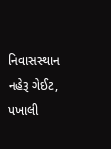નિવાસસ્થાન નહેરૂ ગેઈટ, પખાલી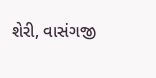શેરી, વાસંગજી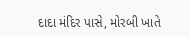દાદા મંદિર પાસે, મોરબી ખાતે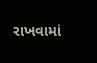રાખવામાં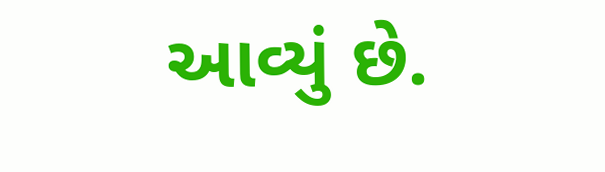આવ્યું છે.